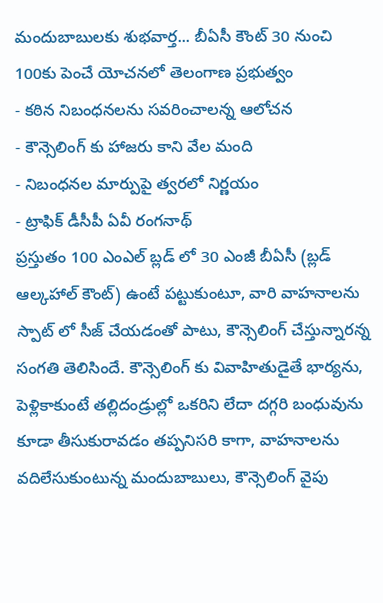మందుబాబులకు శుభవార్త... బీఏసీ కౌంట్ 30 నుంచి 100కు పెంచే యోచనలో తెలంగాణ ప్రభుత్వం
- కఠిన నిబంధనలను సవరించాలన్న ఆలోచన
- కౌన్సెలింగ్ కు హాజరు కాని వేల మంది
- నిబంధనల మార్పుపై త్వరలో నిర్ణయం
- ట్రాఫిక్ డీసీపీ ఏవీ రంగనాథ్
ప్రస్తుతం 100 ఎంఎల్ బ్లడ్ లో 30 ఎంజీ బీఏసీ (బ్లడ్ ఆల్కహాల్ కౌంట్) ఉంటే పట్టుకుంటూ, వారి వాహనాలను స్పాట్ లో సీజ్ చేయడంతో పాటు, కౌన్సెలింగ్ చేస్తున్నారన్న సంగతి తెలిసిందే. కౌన్సెలింగ్ కు వివాహితుడైతే భార్యను, పెళ్లికాకుంటే తల్లిదండ్రుల్లో ఒకరిని లేదా దగ్గరి బంధువును కూడా తీసుకురావడం తప్పనిసరి కాగా, వాహనాలను వదిలేసుకుంటున్న మందుబాబులు, కౌన్సెలింగ్ వైపు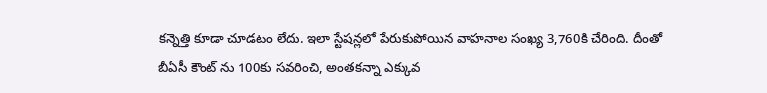కన్నెత్తి కూడా చూడటం లేదు. ఇలా స్టేషన్లలో పేరుకుపోయిన వాహనాల సంఖ్య 3,760కి చేరింది. దీంతో బీఏసీ కౌంట్ ను 100కు సవరించి, అంతకన్నా ఎక్కువ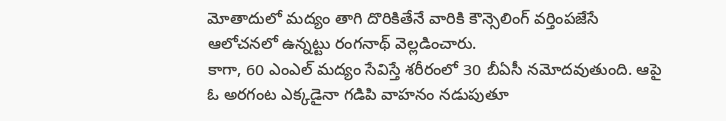మోతాదులో మద్యం తాగి దొరికితేనే వారికి కౌన్సెలింగ్ వర్తింపజేసే ఆలోచనలో ఉన్నట్టు రంగనాథ్ వెల్లడించారు.
కాగా, 60 ఎంఎల్ మద్యం సేవిస్తే శరీరంలో 30 బీఏసీ నమోదవుతుంది. ఆపై ఓ అరగంట ఎక్కడైనా గడిపి వాహనం నడుపుతూ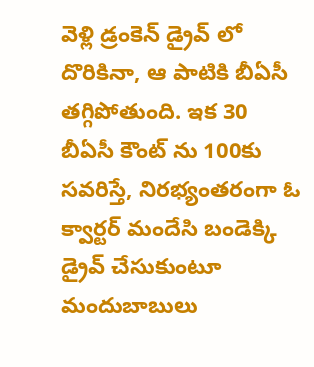వెళ్లి డ్రంకెన్ డ్రైవ్ లో దొరికినా, ఆ పాటికి బీఏసీ తగ్గిపోతుంది. ఇక 30 బీఏసీ కౌంట్ ను 100కు సవరిస్తే, నిరభ్యంతరంగా ఓ క్వార్టర్ మందేసి బండెక్కి డ్రైవ్ చేసుకుంటూ మందుబాబులు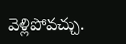వెళ్లిపోవచ్చు.